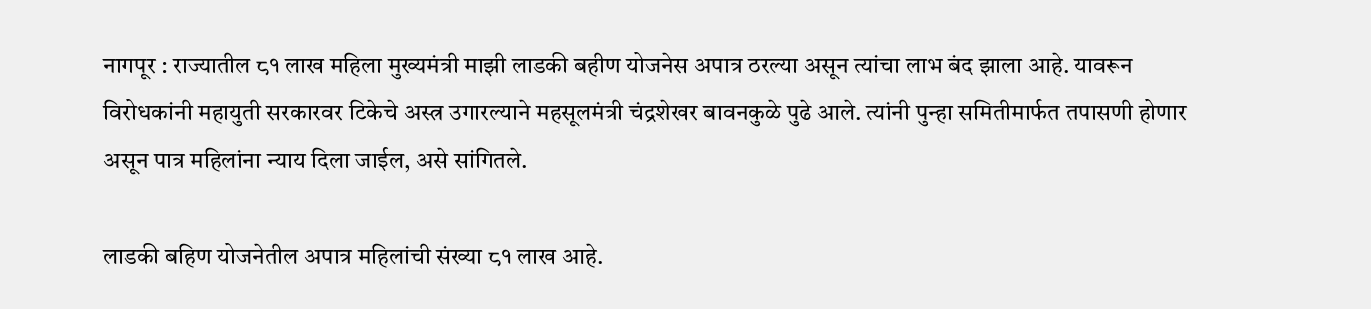नागपूर : राज्यातील ८१ लाख महिला मुख्यमंत्री माझी लाडकी बहीण योजनेस अपात्र ठरल्या असून त्यांचा लाभ बंद झाला आहे. यावरून विरोधकांनी महायुती सरकारवर टिकेचे अस्त्र उगारल्याने महसूलमंत्री चंद्रशेखर बावनकुळे पुढे आले. त्यांनी पुन्हा समितीमार्फत तपासणी होणार असून पात्र महिलांना न्याय दिला जाईल, असे सांगितले.

लाडकी बहिण योजनेतील अपात्र महिलांची संख्या ८१ लाख आहे.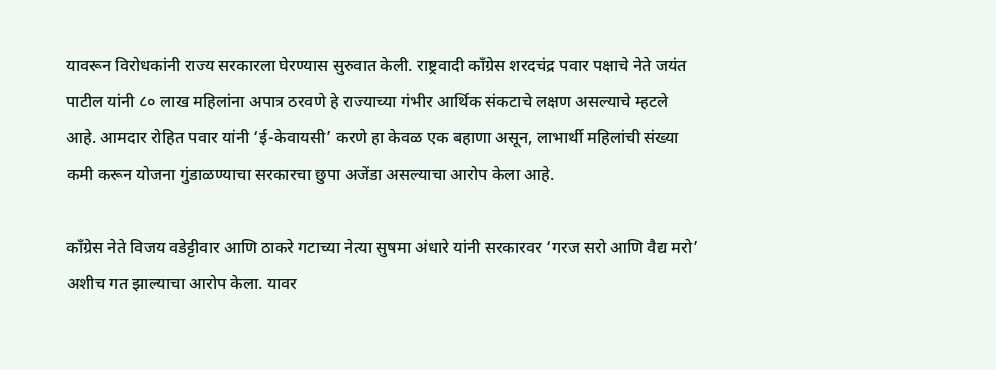यावरून विरोधकांनी राज्य सरकारला घेरण्यास सुरुवात केली. राष्ट्रवादी काँग्रेस शरदचंद्र पवार पक्षाचे नेते जयंत पाटील यांनी ८० लाख महिलांना अपात्र ठरवणे हे राज्याच्या गंभीर आर्थिक संकटाचे लक्षण असल्याचे म्हटले आहे. आमदार रोहित पवार यांनी ‘ई-केवायसी’ करणे हा केवळ एक बहाणा असून, लाभार्थी महिलांची संख्या कमी करून योजना गुंडाळण्याचा सरकारचा छुपा अजेंडा असल्याचा आरोप केला आहे.

काँग्रेस नेते विजय वडेट्टीवार आणि ठाकरे गटाच्या नेत्या सुषमा अंधारे यांनी सरकारवर ‘गरज सरो आणि वैद्य मरो’ अशीच गत झाल्याचा आरोप केला. यावर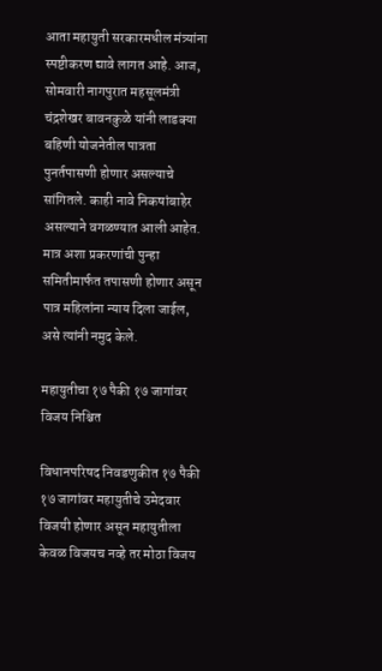आता महायुती सरकारमधील मंत्र्यांना स्पष्टीकरण द्यावे लागत आहे. आज, सोमवारी नागपुरात महसूलमंत्री चंद्रशेखर बावनकुळे यांनी लाडक्या बहिणी योजनेतील पात्रता पुनर्तपासणी होणार असल्याचे सांगितले. काही नावे निकषांबाहेर असल्याने वगळण्यात आली आहेत. मात्र अशा प्रकरणांची पुन्हा समितीमार्फत तपासणी होणार असून पात्र महिलांना न्याय दिला जाईल, असे त्यांनी नमुद केले.

महायुतीचा १७ पैकी १७ जागांवर विजय निश्चित

विधानपरिषद निवडणुकीत १७ पैकी १७ जागांवर महायुतीचे उमेदवार विजयी होणार असून महायुतीला केवळ विजयच नव्हे तर मोठा विजय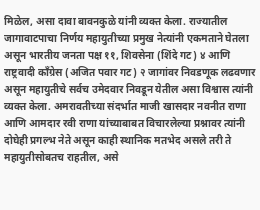मिळेल, असा दावा बावनकुळे यांनी व्यक्त केला. राज्यातील जागावाटपाचा निर्णय महायुतीच्या प्रमुख नेत्यांनी एकमताने घेतला असून भारतीय जनता पक्ष ११, शिवसेना (शिंदे गट) ४ आणि राष्ट्रवादी काँग्रेस (अजित पवार गट) २ जागांवर निवडणूक लढवणार असून महायुतीचे सर्वच उमेदवार निवडून येतील असा विश्वास त्यांनी व्यक्त केला. अमरावतीच्या संदर्भात माजी खासदार नवनीत राणा आणि आमदार रवी राणा यांच्याबाबत विचारलेल्या प्रश्नावर त्यांनी दोघेही प्रगल्भ नेते असून काही स्थानिक मतभेद असले तरी ते महायुतीसोबतच राहतील, असे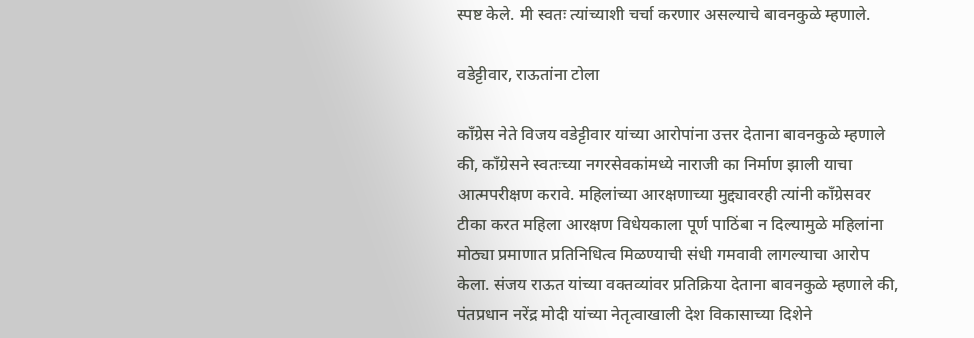स्पष्ट केले. मी स्वतः त्यांच्याशी चर्चा करणार असल्याचे बावनकुळे म्हणाले.

वडेट्टीवार, राऊतांना टोला

काँग्रेस नेते विजय वडेट्टीवार यांच्या आरोपांना उत्तर देताना बावनकुळे म्हणाले की, काँग्रेसने स्वतःच्या नगरसेवकांमध्ये नाराजी का निर्माण झाली याचा आत्मपरीक्षण करावे. महिलांच्या आरक्षणाच्या मुद्द्यावरही त्यांनी काँग्रेसवर टीका करत महिला आरक्षण विधेयकाला पूर्ण पाठिंबा न दिल्यामुळे महिलांना मोठ्या प्रमाणात प्रतिनिधित्व मिळण्याची संधी गमवावी लागल्याचा आरोप केला. संजय राऊत यांच्या वक्तव्यांवर प्रतिक्रिया देताना बावनकुळे म्हणाले की, पंतप्रधान नरेंद्र मोदी यांच्या नेतृत्वाखाली देश विकासाच्या दिशेने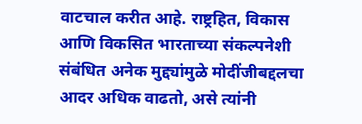वाटचाल करीत आहे. राष्ट्रहित, विकास आणि विकसित भारताच्या संकल्पनेशी संबंधित अनेक मुद्द्यांमुळे मोदींजीबद्दलचा आदर अधिक वाढतो, असे त्यांनी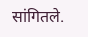सांगितले.